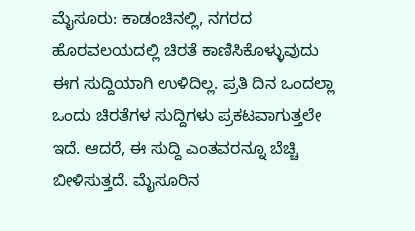ಮೈಸೂರು: ಕಾಡಂಚಿನಲ್ಲಿ, ನಗರದ ಹೊರವಲಯದಲ್ಲಿ ಚಿರತೆ ಕಾಣಿಸಿಕೊಳ್ಳುವುದು ಈಗ ಸುದ್ದಿಯಾಗಿ ಉಳಿದಿಲ್ಲ. ಪ್ರತಿ ದಿನ ಒಂದಲ್ಲಾ ಒಂದು ಚಿರತೆಗಳ ಸುದ್ದಿಗಳು ಪ್ರಕಟವಾಗುತ್ತಲೇ ಇದೆ. ಆದರೆ, ಈ ಸುದ್ದಿ ಎಂತವರನ್ನೂ ಬೆಚ್ಚಿ ಬೀಳಿಸುತ್ತದೆ. ಮೈಸೂರಿನ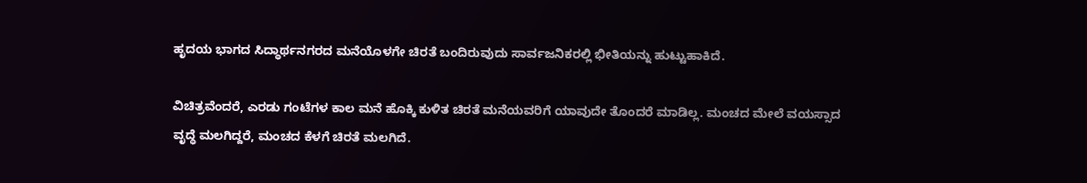ಹೃದಯ ಭಾಗದ ಸಿದ್ಧಾರ್ಥನಗರದ ಮನೆಯೊಳಗೇ ಚಿರತೆ ಬಂದಿರುವುದು ಸಾರ್ವಜನಿಕರಲ್ಲಿ ಭೀತಿಯನ್ನು ಹುಟ್ಟುಹಾಕಿದೆ.

ವಿಚಿತ್ರವೆಂದರೆ, ಎರಡು ಗಂಟೆಗಳ ಕಾಲ ಮನೆ ಹೊಕ್ಕಿ ಕುಳಿತ ಚಿರತೆ ಮನೆಯವರಿಗೆ ಯಾವುದೇ ತೊಂದರೆ ಮಾಡಿಲ್ಲ. ಮಂಚದ ಮೇಲೆ ವಯಸ್ಸಾದ ವೃದ್ಧೆ ಮಲಗಿದ್ದರೆ, ಮಂಚದ ಕೆಳಗೆ ಚಿರತೆ ಮಲಗಿದೆ.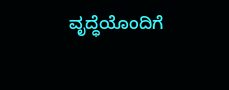ವೃದ್ಧೆಯೊಂದಿಗೆ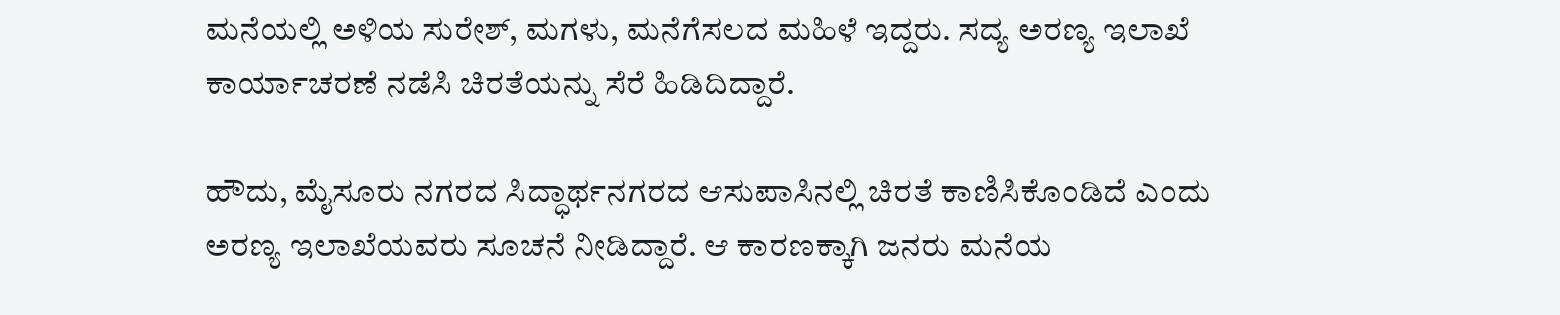ಮನೆಯಲ್ಲಿ ಅಳಿಯ ಸುರೇಶ್, ಮಗಳು, ಮನೆಗೆಸಲದ ಮಹಿಳೆ ಇದ್ದರು. ಸದ್ಯ ಅರಣ್ಯ ಇಲಾಖೆ ಕಾರ್ಯಾಚರಣೆ ನಡೆಸಿ ಚಿರತೆಯನ್ನು ಸೆರೆ ಹಿಡಿದಿದ್ದಾರೆ.

ಹೌದು, ಮೈಸೂರು ನಗರದ ಸಿದ್ಧಾರ್ಥನಗರದ ಆಸುಪಾಸಿನಲ್ಲಿ ಚಿರತೆ ಕಾಣಿಸಿಕೊಂಡಿದೆ ಎಂದು ಅರಣ್ಯ ಇಲಾಖೆಯವರು ಸೂಚನೆ ನೀಡಿದ್ದಾರೆ. ಆ ಕಾರಣಕ್ಕಾಗಿ ಜನರು ಮನೆಯ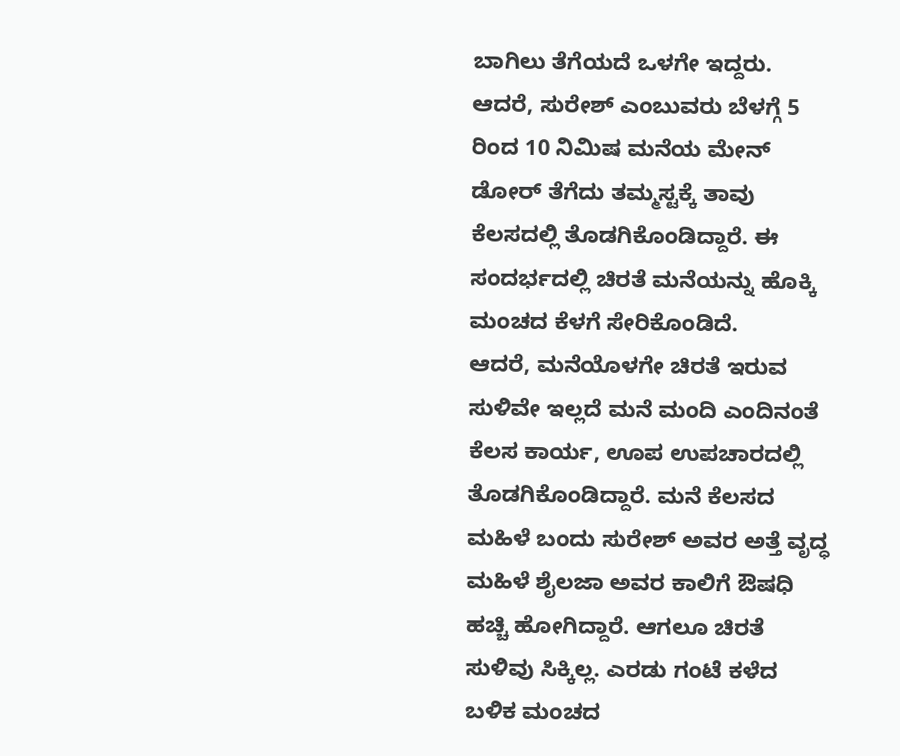ಬಾಗಿಲು ತೆಗೆಯದೆ ಒಳಗೇ ಇದ್ದರು. ಆದರೆ, ಸುರೇಶ್ ಎಂಬುವರು ಬೆಳಗ್ಗೆ 5 ರಿಂದ 10 ನಿಮಿಷ ಮನೆಯ ಮೇನ್ ಡೋರ್ ತೆಗೆದು ತಮ್ಮಸ್ಟಕ್ಕೆ ತಾವು ಕೆಲಸದಲ್ಲಿ ತೊಡಗಿಕೊಂಡಿದ್ದಾರೆ. ಈ ಸಂದರ್ಭದಲ್ಲಿ ಚಿರತೆ ಮನೆಯನ್ನು ಹೊಕ್ಕಿ ಮಂಚದ ಕೆಳಗೆ ಸೇರಿಕೊಂಡಿದೆ.
ಆದರೆ, ಮನೆಯೊಳಗೇ ಚಿರತೆ ಇರುವ ಸುಳಿವೇ ಇಲ್ಲದೆ ಮನೆ ಮಂದಿ ಎಂದಿನಂತೆ ಕೆಲಸ ಕಾರ್ಯ, ಊಪ ಉಪಚಾರದಲ್ಲಿ ತೊಡಗಿಕೊಂಡಿದ್ದಾರೆ. ಮನೆ ಕೆಲಸದ ಮಹಿಳೆ ಬಂದು ಸುರೇಶ್ ಅವರ ಅತ್ತೆ ವೃದ್ಧ ಮಹಿಳೆ ಶೈಲಜಾ ಅವರ ಕಾಲಿಗೆ ಔಷಧಿ ಹಚ್ಚಿ ಹೋಗಿದ್ದಾರೆ. ಆಗಲೂ ಚಿರತೆ ಸುಳಿವು ಸಿಕ್ಕಿಲ್ಲ. ಎರಡು ಗಂಟೆ ಕಳೆದ ಬಳಿಕ ಮಂಚದ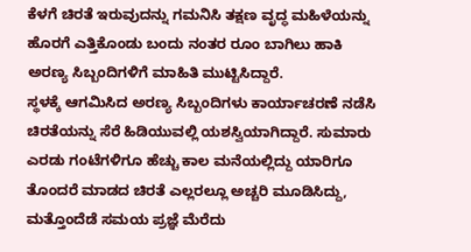ಕೆಳಗೆ ಚಿರತೆ ಇರುವುದನ್ನು ಗಮನಿಸಿ ತಕ್ಷಣ ವೃದ್ಧ ಮಹಿಳೆಯನ್ನು ಹೊರಗೆ ಎತ್ತಿಕೊಂಡು ಬಂದು ನಂತರ ರೂಂ ಬಾಗಿಲು ಹಾಕಿ ಅರಣ್ಯ ಸಿಬ್ಬಂದಿಗಳಿಗೆ ಮಾಹಿತಿ ಮುಟ್ಟಿಸಿದ್ದಾರೆ.
ಸ್ಥಳಕ್ಕೆ ಆಗಮಿಸಿದ ಅರಣ್ಯ ಸಿಬ್ಬಂದಿಗಳು ಕಾರ್ಯಾಚರಣೆ ನಡೆಸಿ ಚಿರತೆಯನ್ನು ಸೆರೆ ಹಿಡಿಯುವಲ್ಲಿ ಯಶಸ್ವಿಯಾಗಿದ್ದಾರೆ. ಸುಮಾರು ಎರಡು ಗಂಟೆಗಳಿಗೂ ಹೆಚ್ಚು ಕಾಲ ಮನೆಯಲ್ಲಿದ್ದು ಯಾರಿಗೂ ತೊಂದರೆ ಮಾಡದ ಚಿರತೆ ಎಲ್ಲರಲ್ಲೂ ಅಚ್ಚರಿ ಮೂಡಿಸಿದ್ದು, ಮತ್ತೊಂದೆಡೆ ಸಮಯ ಪ್ರಜ್ಞೆ ಮೆರೆದು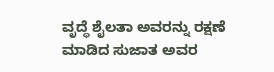ವೃದ್ಧೆ ಶೈಲತಾ ಅವರನ್ನು ರಕ್ಷಣೆ ಮಾಡಿದ ಸುಜಾತ ಅವರ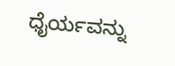ಧೈರ್ಯವನ್ನು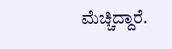ಮೆಚ್ಚಿದ್ದಾರೆ.